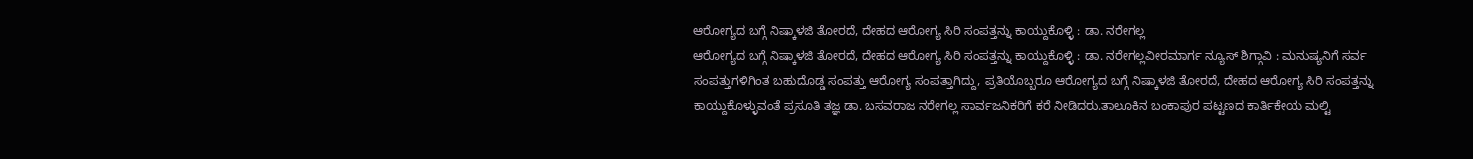ಆರೋಗ್ಯದ ಬಗ್ಗೆ ನಿಷ್ಕಾಳಜಿ ತೋರದೆ, ದೇಹದ ಆರೋಗ್ಯ ಸಿರಿ ಸಂಪತ್ತನ್ನು ಕಾಯ್ದುಕೊಳ್ಳಿ : ಡಾ. ನರೇಗಲ್ಲ
ಆರೋಗ್ಯದ ಬಗ್ಗೆ ನಿಷ್ಕಾಳಜಿ ತೋರದೆ, ದೇಹದ ಆರೋಗ್ಯ ಸಿರಿ ಸಂಪತ್ತನ್ನು ಕಾಯ್ದುಕೊಳ್ಳಿ : ಡಾ. ನರೇಗಲ್ಲವೀರಮಾರ್ಗ ನ್ಯೂಸ್ ಶಿಗ್ಗಾವಿ : ಮನುಷ್ಯನಿಗೆ ಸರ್ವ ಸಂಪತ್ತುಗಳಿಗಿಂತ ಬಹುದೊಡ್ಡ ಸಂಪತ್ತು ಆರೋಗ್ಯ ಸಂಪತ್ತಾಗಿದ್ದು, ಪ್ರತಿಯೊಬ್ಬರೂ ಆರೋಗ್ಯದ ಬಗ್ಗೆ ನಿಷ್ಕಾಳಜಿ ತೋರದೆ, ದೇಹದ ಆರೋಗ್ಯ ಸಿರಿ ಸಂಪತ್ತನ್ನು ಕಾಯ್ದುಕೊಳ್ಳುವಂತೆ ಪ್ರಸೂತಿ ತಜ್ಞ ಡಾ. ಬಸವರಾಜ ನರೇಗಲ್ಲ ಸಾರ್ವಜನಿಕರಿಗೆ ಕರೆ ನೀಡಿದರು.ತಾಲೂಕಿನ ಬಂಕಾಪುರ ಪಟ್ಟಣದ ಕಾರ್ತಿಕೇಯ ಮಲ್ಟಿ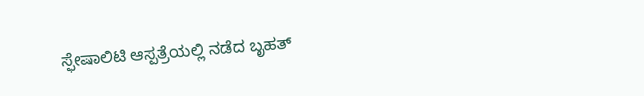ಸ್ಫೇಷಾಲಿಟಿ ಆಸ್ಪತ್ರೆಯಲ್ಲಿ ನಡೆದ ಬೃಹತ್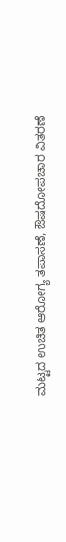ಮಟ್ಟದ ಉಚಿತ ಆರೋಗ್ಯ ತಪಾಸಣೆ, ಔಷದೋಪಚಾರ ವಿತರಣೆ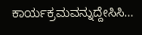ಕಾರ್ಯಕ್ರಮವನ್ನುದ್ದೇಸಿಸಿ…